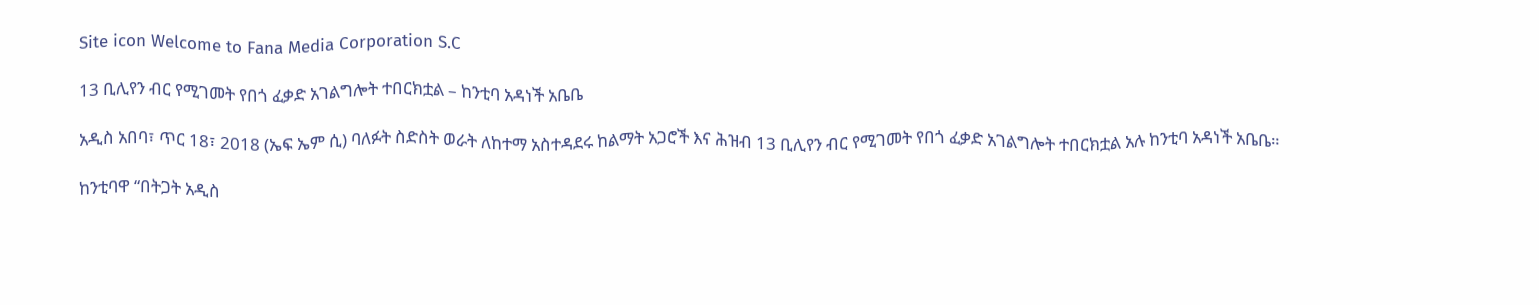Site icon Welcome to Fana Media Corporation S.C

13 ቢሊየን ብር የሚገመት የበጎ ፈቃድ አገልግሎት ተበርክቷል – ከንቲባ አዳነች አቤቤ

አዲስ አበባ፣ ጥር 18፣ 2018 (ኤፍ ኤም ሲ) ባለፉት ስድስት ወራት ለከተማ አስተዳደሩ ከልማት አጋሮች እና ሕዝብ 13 ቢሊየን ብር የሚገመት የበጎ ፈቃድ አገልግሎት ተበርክቷል አሉ ከንቲባ አዳነች አቤቤ።

ከንቲባዋ “በትጋት አዲስ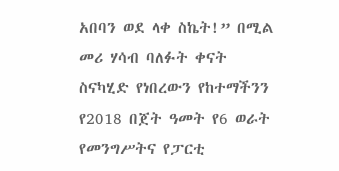አበባን ወደ ላቀ ስኬት!” በሚል መሪ ሃሳብ ባለፉት ቀናት ስናካሂድ የነበረውን የከተማችንን የ2018 በጀት ዓመት የ6 ወራት የመንግሥትና የፓርቲ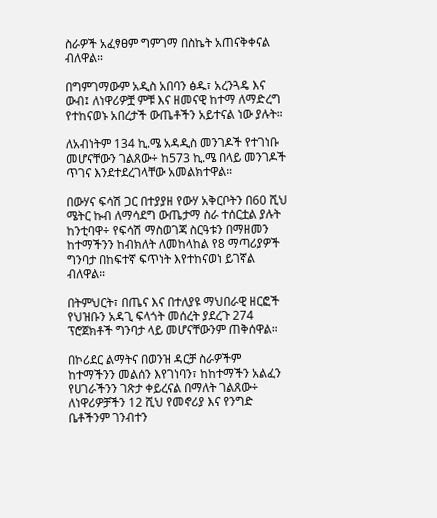ስራዎች አፈፃፀም ግምገማ በስኬት አጠናቅቀናል ብለዋል።

በግምገማውም አዲስ አበባን ፅዱ፣ አረንጓዴ እና ውብ፤ ለነዋሪዎቿ ምቹ እና ዘመናዊ ከተማ ለማድረግ የተከናወኑ አበረታች ውጤቶችን አይተናል ነው ያሉት።

ለአብነትም 134 ኪ.ሜ አዳዲስ መንገዶች የተገነቡ መሆናቸውን ገልጸው÷ ከ573 ኪ.ሜ በላይ መንገዶች ጥገና እንደተደረገላቸው አመልክተዋል።

በውሃና ፍሳሽ ጋር በተያያዘ የውሃ አቅርቦትን በ60 ሺህ ሜትር ኩብ ለማሳደግ ውጤታማ ስራ ተሰርቷል ያሉት ከንቲባዋ÷ የፍሳሽ ማስወገጃ ስርዓቱን በማዘመን ከተማችንን ከብክለት ለመከላከል የ8 ማጣሪያዎች ግንባታ በከፍተኛ ፍጥነት እየተከናወነ ይገኛል ብለዋል።

በትምህርት፣ በጤና እና በተለያዩ ማህበራዊ ዘርፎች የህዝቡን አዳጊ ፍላጎት መሰረት ያደረጉ 274 ፕሮጀክቶች ግንባታ ላይ መሆናቸውንም ጠቅሰዋል።

በኮሪደር ልማትና በወንዝ ዳርቻ ስራዎችም ከተማችንን መልሰን እየገነባን፣ ከከተማችን አልፈን የሀገራችንን ገጽታ ቀይረናል በማለት ገልጸው÷ ለነዋሪዎቻችን 12 ሺህ የመኖሪያ እና የንግድ ቤቶችንም ገንብተን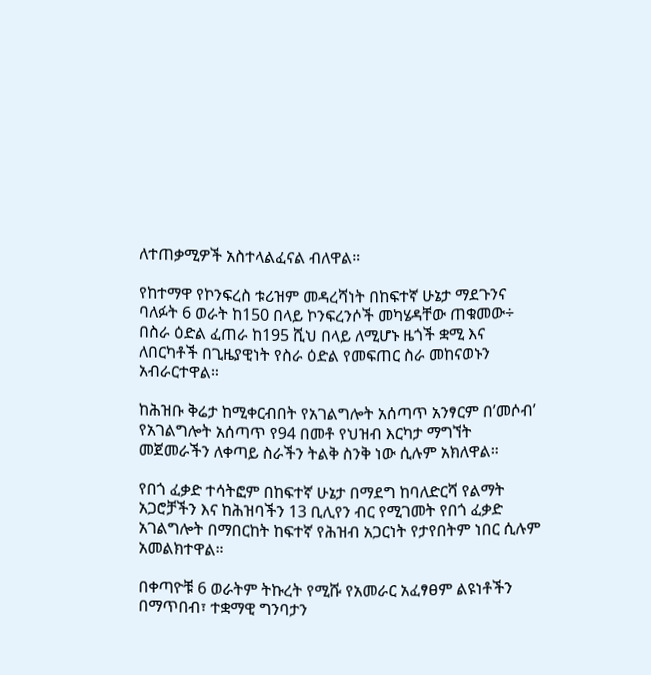ለተጠቃሚዎች አስተላልፈናል ብለዋል።

የከተማዋ የኮንፍረስ ቱሪዝም መዳረሻነት በከፍተኛ ሁኔታ ማደጉንና ባለፉት 6 ወራት ከ150 በላይ ኮንፍረንሶች መካሄዳቸው ጠቁመው÷ በስራ ዕድል ፈጠራ ከ195 ሺህ በላይ ለሚሆኑ ዜጎች ቋሚ እና ለበርካቶች በጊዜያዊነት የስራ ዕድል የመፍጠር ስራ መከናወኑን አብራርተዋል።

ከሕዝቡ ቅሬታ ከሚቀርብበት የአገልግሎት አሰጣጥ አንፃርም በ’መሶብ’ የአገልግሎት አሰጣጥ የ94 በመቶ የህዝብ እርካታ ማግኘት መጀመራችን ለቀጣይ ስራችን ትልቅ ስንቅ ነው ሲሉም አክለዋል።

የበጎ ፈቃድ ተሳትፎም በከፍተኛ ሁኔታ በማደግ ከባለድርሻ የልማት አጋሮቻችን እና ከሕዝባችን 13 ቢሊየን ብር የሚገመት የበጎ ፈቃድ አገልግሎት በማበርከት ከፍተኛ የሕዝብ አጋርነት የታየበትም ነበር ሲሉም አመልክተዋል።

በቀጣዮቹ 6 ወራትም ትኩረት የሚሹ የአመራር አፈፃፀም ልዩነቶችን በማጥበብ፣ ተቋማዊ ግንባታን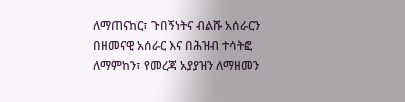ለማጠናከር፣ ጉበኝነትና ብልሹ አሰራርን በዘመናዊ አሰራር እና በሕዝብ ተሳትፎ ለማምከን፣ የመረጃ አያያዝን ለማዘመን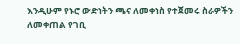እንዲሁም የኑሮ ውድነትን ጫና ለመቀነስ የተጀመሩ ስራዎችን ለመቀጠል የገቢ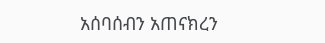አሰባሰብን አጠናክረን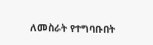ለመስራት የተግባቡበት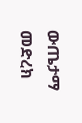ውጤታማ መድረክ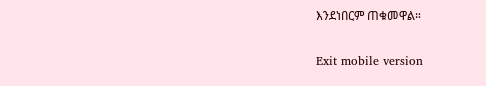እንደነበርም ጠቁመዋል።

Exit mobile version